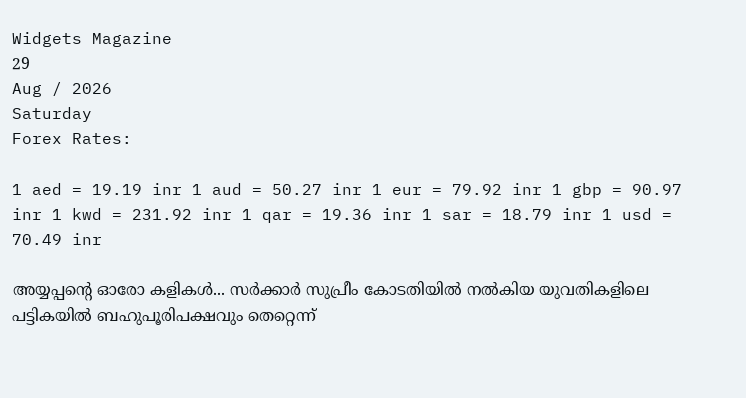Widgets Magazine
29
Aug / 2026
Saturday
Forex Rates:

1 aed = 19.19 inr 1 aud = 50.27 inr 1 eur = 79.92 inr 1 gbp = 90.97 inr 1 kwd = 231.92 inr 1 qar = 19.36 inr 1 sar = 18.79 inr 1 usd = 70.49 inr

അയ്യപ്പന്റെ ഓരോ കളികള്‍... സര്‍ക്കാര്‍ സുപ്രീം കോടതിയില്‍ നല്‍കിയ യുവതികളിലെ പട്ടികയില്‍ ബഹുപൂരിപക്ഷവും തെറ്റെന്ന്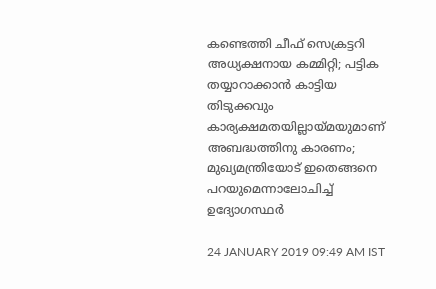കണ്ടെത്തി ചീഫ് സെക്രട്ടറി അധ്യക്ഷനായ കമ്മിറ്റി; പട്ടിക തയ്യാറാക്കാന്‍ കാട്ടിയ തിടുക്കവും കാര്യക്ഷമതയില്ലായ്മയുമാണ് അബദ്ധത്തിനു കാരണം; മുഖ്യമന്ത്രിയോട് ഇതെങ്ങനെ പറയുമെന്നാലോചിച്ച് ഉദ്യോഗസ്ഥര്‍

24 JANUARY 2019 09:49 AM IST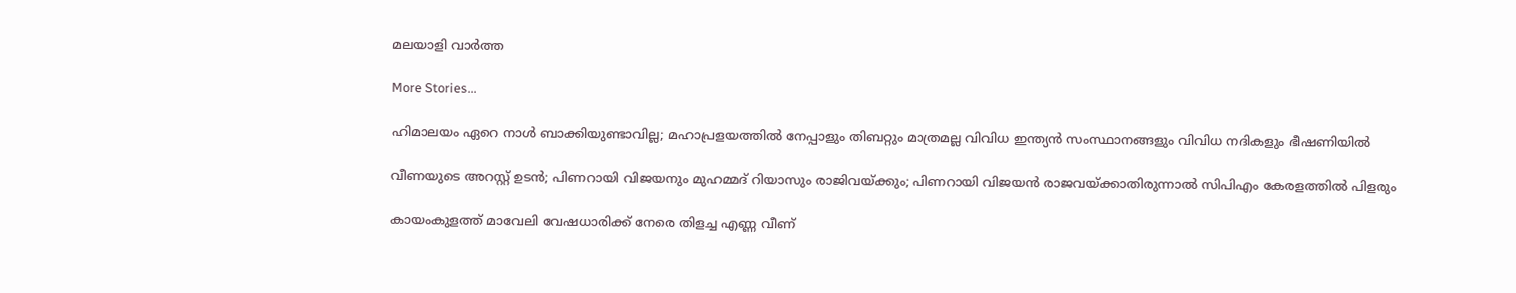മലയാളി വാര്‍ത്ത

More Stories...

ഹിമാലയം ഏറെ നാള്‍ ബാക്കിയുണ്ടാവില്ല; മഹാപ്രളയത്തില്‍ നേപ്പാളും തിബറ്റും മാത്രമല്ല വിവിധ ഇന്ത്യന്‍ സംസ്ഥാനങ്ങളും വിവിധ നദികളും ഭീഷണിയിൽ

വീണയുടെ അറസ്റ്റ് ഉടൻ; പിണറായി വിജയനും മുഹമ്മദ് റിയാസും രാജിവയ്ക്കും; പിണറായി വിജയന്‍ രാജവയ്ക്കാതിരുന്നാല്‍ സിപിഎം കേരളത്തില്‍ പിളരും

കായംകുളത്ത് മാവേലി വേഷധാരിക്ക് നേരെ തിളച്ച എണ്ണ വീണ്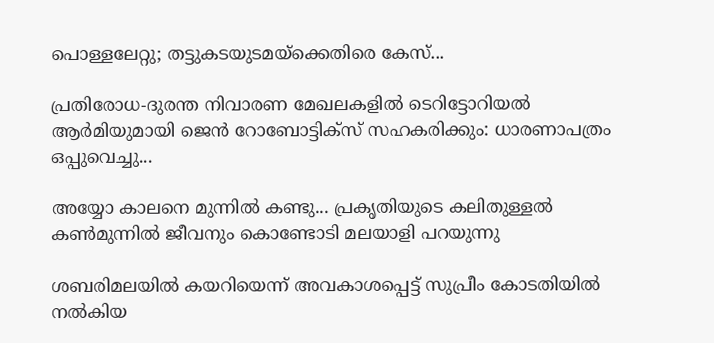പൊള്ളലേറ്റു; തട്ടുകടയുടമയ്‌ക്കെതിരെ കേസ്...

പ്രതിരോധ-ദുരന്ത നിവാരണ മേഖലകളില്‍ ടെറിട്ടോറിയല്‍ ആര്‍മിയുമായി ജെന്‍ റോബോട്ടിക്സ് സഹകരിക്കും: ധാരണാപത്രം ഒപ്പുവെച്ചു...

അയ്യോ കാലനെ മുന്നിൽ കണ്ടു... പ്രകൃതിയുടെ കലിതുള്ളൽ കൺമുന്നിൽ ജീവനും കൊണ്ടോടി മലയാളി പറയുന്നു

ശബരിമലയില്‍ കയറിയെന്ന് അവകാശപ്പെട്ട് സുപ്രീം കോടതിയില്‍ നല്‍കിയ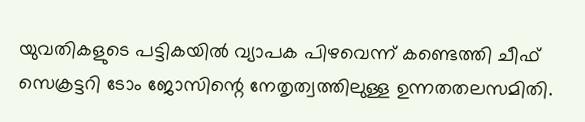യുവതികളുടെ പട്ടികയില്‍ വ്യാപക പിഴവെന്ന് കണ്ടെത്തി ചീഫ് സെക്രട്ടറി ടോം ജോസിന്റെ നേതൃത്വത്തിലുള്ള ഉന്നതതലസമിതി.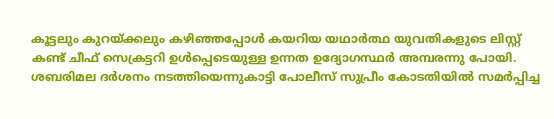കൂട്ടലും കുറയ്ക്കലും കഴിഞ്ഞപ്പോള്‍ കയറിയ യഥാര്‍ത്ഥ യുവതികളുടെ ലിസ്റ്റ് കണ്ട് ചീഫ് സെക്രട്ടറി ഉള്‍പ്പെടെയുള്ള ഉന്നത ഉദ്യോഗസ്ഥര്‍ അമ്പരന്നു പോയി. ശബരിമല ദര്‍ശനം നടത്തിയെന്നുകാട്ടി പോലീസ് സുപ്രീം കോടതിയില്‍ സമര്‍പ്പിച്ച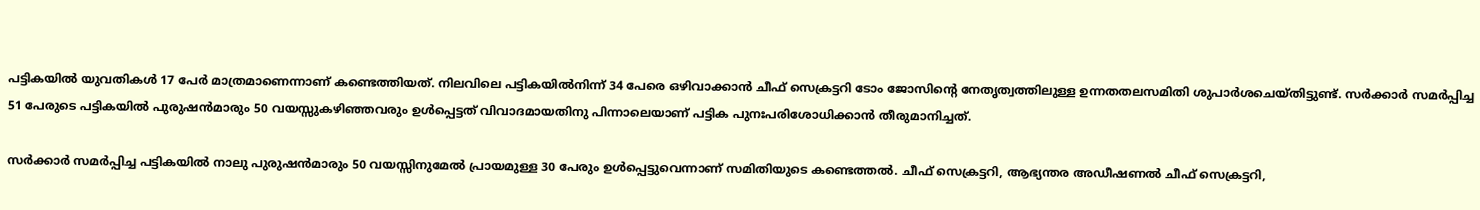പട്ടികയില്‍ യുവതികള്‍ 17 പേര്‍ മാത്രമാണെന്നാണ് കണ്ടെത്തിയത്. നിലവിലെ പട്ടികയില്‍നിന്ന് 34 പേരെ ഒഴിവാക്കാന്‍ ചീഫ് സെക്രട്ടറി ടോം ജോസിന്റെ നേതൃത്വത്തിലുള്ള ഉന്നതതലസമിതി ശുപാര്‍ശചെയ്തിട്ടുണ്ട്. സര്‍ക്കാര്‍ സമര്‍പ്പിച്ച 51 പേരുടെ പട്ടികയില്‍ പുരുഷന്‍മാരും 50 വയസ്സുകഴിഞ്ഞവരും ഉള്‍പ്പെട്ടത് വിവാദമായതിനു പിന്നാലെയാണ് പട്ടിക പുനഃപരിശോധിക്കാന്‍ തീരുമാനിച്ചത്.

സര്‍ക്കാര്‍ സമര്‍പ്പിച്ച പട്ടികയില്‍ നാലു പുരുഷന്‍മാരും 50 വയസ്സിനുമേല്‍ പ്രായമുള്ള 30 പേരും ഉള്‍പ്പെട്ടുവെന്നാണ് സമിതിയുടെ കണ്ടെത്തല്‍. ചീഫ് സെക്രട്ടറി, ആഭ്യന്തര അഡീഷണല്‍ ചീഫ് സെക്രട്ടറി,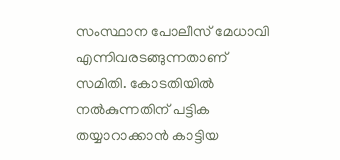സംസ്ഥാന പോലീസ് മേധാവി എന്നിവരടങ്ങുന്നതാണ് സമിതി. കോടതിയില്‍ നല്‍കുന്നതിന് പട്ടിക തയ്യാറാക്കാന്‍ കാട്ടിയ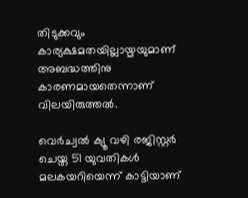തിടുക്കവും കാര്യക്ഷമതയില്ലായ്മയുമാണ് അബദ്ധത്തിനു കാരണമായതെന്നാണ് വിലയിരുത്തല്‍.

വെര്‍ച്വല്‍ ക്യൂ വഴി രജിസ്റ്റര്‍ ചെയ്ത 51 യുവതികള്‍ മലകയറിയെന്ന് കാട്ടിയാണ്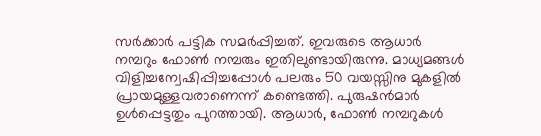സര്‍ക്കാര്‍ പട്ടിക സമര്‍പ്പിച്ചത്. ഇവരുടെ ആധാര്‍ നമ്പറും ഫോണ്‍ നമ്പരും ഇതിലുണ്ടായിരുന്നു. മാധ്യമങ്ങള്‍ വിളിച്ചന്വേഷിപ്പിച്ചപ്പോള്‍ പലരും 50 വയസ്സിനു മുകളില്‍ പ്രായമുള്ളവരാണെന്ന് കണ്ടെത്തി. പുരുഷന്‍മാര്‍ ഉള്‍പ്പെട്ടതും പുറത്തായി. ആധാര്‍, ഫോണ്‍ നമ്പറുകള്‍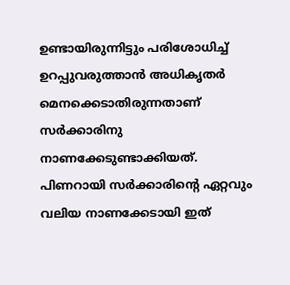ഉണ്ടായിരുന്നിട്ടും പരിശോധിച്ച് ഉറപ്പുവരുത്താന്‍ അധികൃതര്‍ മെനക്കെടാതിരുന്നതാണ് സര്‍ക്കാരിനു നാണക്കേടുണ്ടാക്കിയത്. പിണറായി സര്‍ക്കാരിന്റെ ഏറ്റവും വലിയ നാണക്കേടായി ഇത്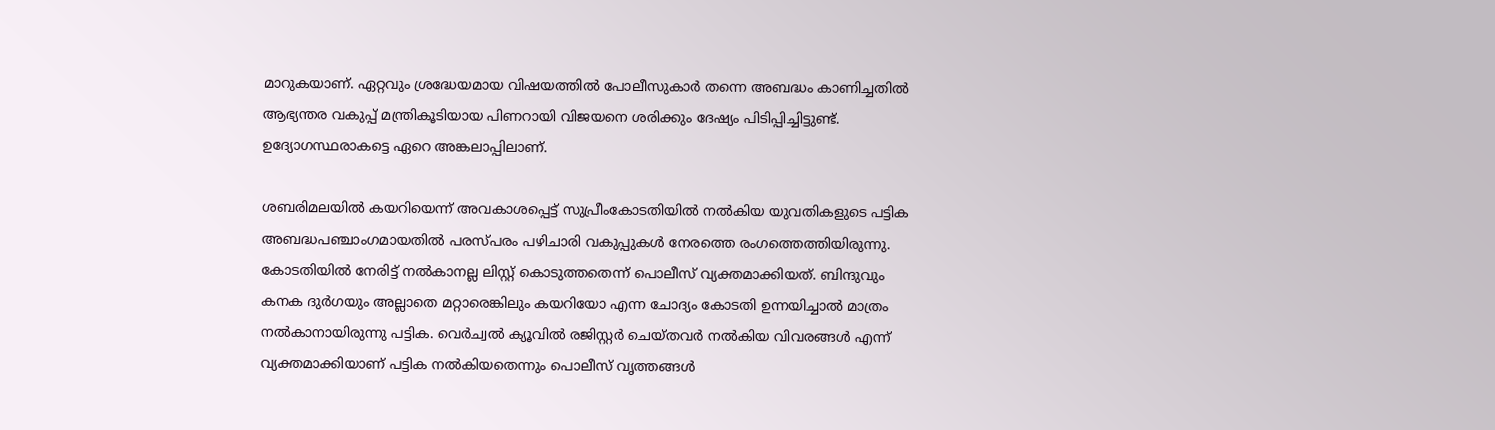മാറുകയാണ്. ഏറ്റവും ശ്രദ്ധേയമായ വിഷയത്തില്‍ പോലീസുകാര്‍ തന്നെ അബദ്ധം കാണിച്ചതില്‍ ആഭ്യന്തര വകുപ്പ് മന്ത്രികൂടിയായ പിണറായി വിജയനെ ശരിക്കും ദേഷ്യം പിടിപ്പിച്ചിട്ടുണ്ട്. ഉദ്യോഗസ്ഥരാകട്ടെ ഏറെ അങ്കലാപ്പിലാണ്.

ശബരിമലയില്‍ കയറിയെന്ന് അവകാശപ്പെട്ട് സുപ്രീംകോടതിയില്‍ നല്‍കിയ യുവതികളുടെ പട്ടിക അബദ്ധപഞ്ചാംഗമായതില്‍ പരസ്പരം പഴിചാരി വകുപ്പുകള്‍ നേരത്തെ രംഗത്തെത്തിയിരുന്നു. കോടതിയില്‍ നേരിട്ട് നല്‍കാനല്ല ലിസ്റ്റ് കൊടുത്തതെന്ന് പൊലീസ് വ്യക്തമാക്കിയത്. ബിന്ദുവും കനക ദുര്‍ഗയും അല്ലാതെ മറ്റാരെങ്കിലും കയറിയോ എന്ന ചോദ്യം കോടതി ഉന്നയിച്ചാല്‍ മാത്രം നല്‍കാനായിരുന്നു പട്ടിക. വെര്‍ച്വല്‍ ക്യൂവില്‍ രജിസ്റ്റര്‍ ചെയ്തവര്‍ നല്‍കിയ വിവരങ്ങള്‍ എന്ന് വ്യക്തമാക്കിയാണ് പട്ടിക നല്‍കിയതെന്നും പൊലീസ് വൃത്തങ്ങള്‍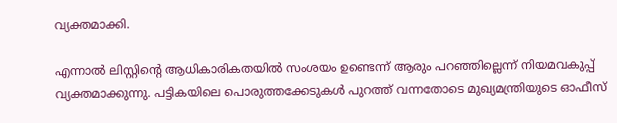വ്യക്തമാക്കി.

എന്നാല്‍ ലിസ്റ്റിന്റെ ആധികാരികതയില്‍ സംശയം ഉണ്ടെന്ന് ആരും പറഞ്ഞില്ലെന്ന് നിയമവകുപ്പ് വ്യക്തമാക്കുന്നു. പട്ടികയിലെ പൊരുത്തക്കേടുകള്‍ പുറത്ത് വന്നതോടെ മുഖ്യമന്ത്രിയുടെ ഓഫീസ്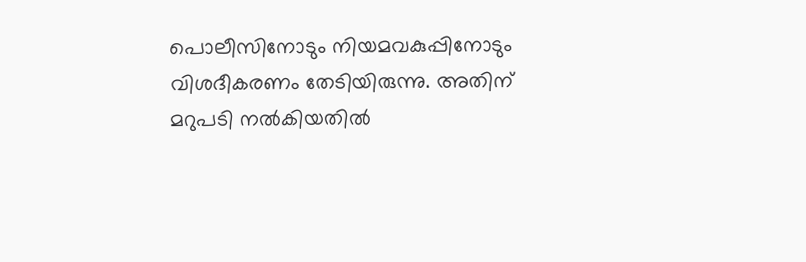പൊലീസിനോടും നിയമവകുപ്പിനോടും വിശദീകരണം തേടിയിരുന്നു. അതിന് മറുപടി നല്‍കിയതില്‍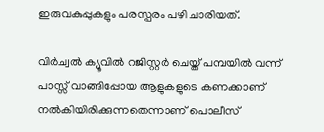ഇരുവകുപ്പുകളും പരസ്പരം പഴി ചാരിയത്.

വിര്‍ച്വല്‍ ക്യൂവില്‍ റജിസ്റ്റര്‍ ചെയ്ത് പമ്പയില്‍ വന്ന് പാസ്സ് വാങ്ങിപ്പോയ ആളുകളുടെ കണക്കാണ് നല്‍കിയിരിക്കുന്നതെന്നാണ് പൊലീസ്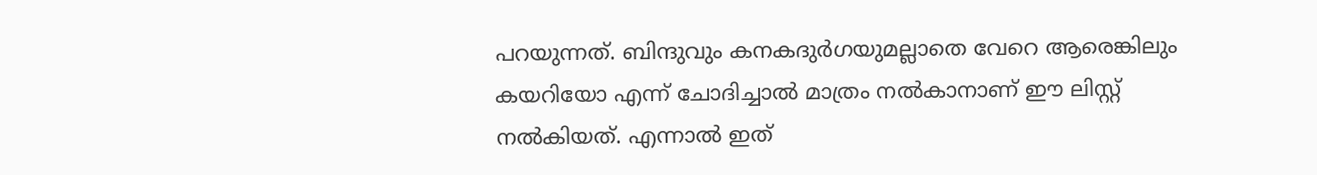പറയുന്നത്. ബിന്ദുവും കനകദുര്‍ഗയുമല്ലാതെ വേറെ ആരെങ്കിലും കയറിയോ എന്ന് ചോദിച്ചാല്‍ മാത്രം നല്‍കാനാണ് ഈ ലിസ്റ്റ് നല്‍കിയത്. എന്നാല്‍ ഇത്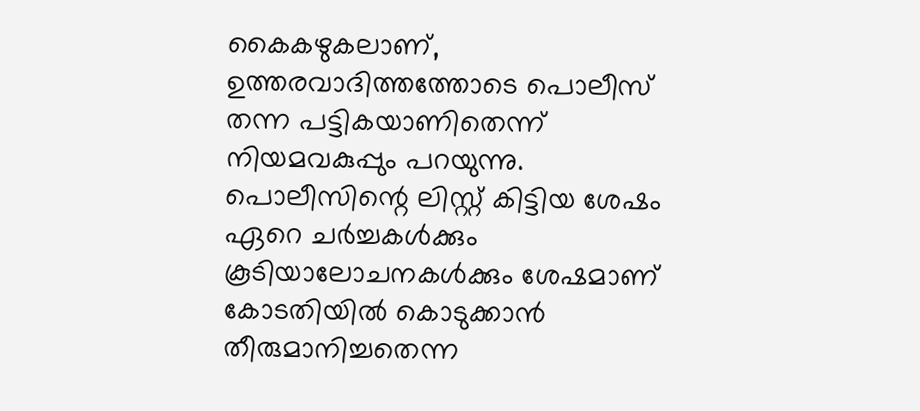കൈകഴുകലാണ്, ഉത്തരവാദിത്തത്തോടെ പൊലീസ് തന്ന പട്ടികയാണിതെന്ന് നിയമവകുപ്പും പറയുന്നു. പൊലീസിന്റെ ലിസ്റ്റ് കിട്ടിയ ശേഷം ഏറെ ചര്‍ച്ചകള്‍ക്കും കൂടിയാലോചനകള്‍ക്കും ശേഷമാണ് കോടതിയില്‍ കൊടുക്കാന്‍ തീരുമാനിച്ചതെന്ന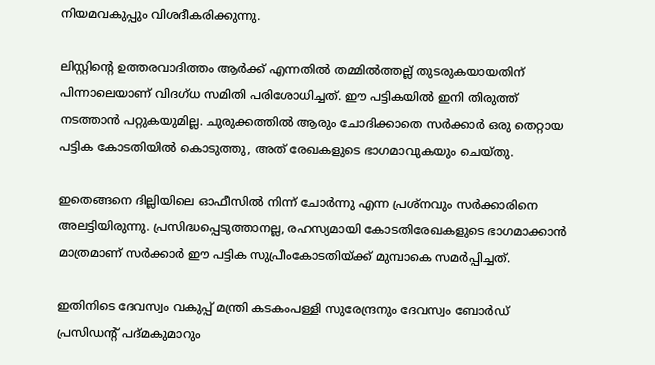നിയമവകുപ്പും വിശദീകരിക്കുന്നു.

ലിസ്റ്റിന്റെ ഉത്തരവാദിത്തം ആര്‍ക്ക് എന്നതില്‍ തമ്മില്‍ത്തല്ല് തുടരുകയായതിന് പിന്നാലെയാണ് വിദഗ്ധ സമിതി പരിശോധിച്ചത്. ഈ പട്ടികയില്‍ ഇനി തിരുത്ത് നടത്താന്‍ പറ്റുകയുമില്ല. ചുരുക്കത്തില്‍ ആരും ചോദിക്കാതെ സര്‍ക്കാര്‍ ഒരു തെറ്റായ പട്ടിക കോടതിയില്‍ കൊടുത്തു, അത് രേഖകളുടെ ഭാഗമാവുകയും ചെയ്തു.

ഇതെങ്ങനെ ദില്ലിയിലെ ഓഫീസില്‍ നിന്ന് ചോര്‍ന്നു എന്ന പ്രശ്‌നവും സര്‍ക്കാരിനെ അലട്ടിയിരുന്നു. പ്രസിദ്ധപ്പെടുത്താനല്ല, രഹസ്യമായി കോടതിരേഖകളുടെ ഭാഗമാക്കാന്‍ മാത്രമാണ് സര്‍ക്കാര്‍ ഈ പട്ടിക സുപ്രീംകോടതിയ്ക്ക് മുമ്പാകെ സമര്‍പ്പിച്ചത്.

ഇതിനിടെ ദേവസ്വം വകുപ്പ് മന്ത്രി കടകംപള്ളി സുരേന്ദ്രനും ദേവസ്വം ബോര്‍ഡ് പ്രസിഡന്റ് പദ്മകുമാറും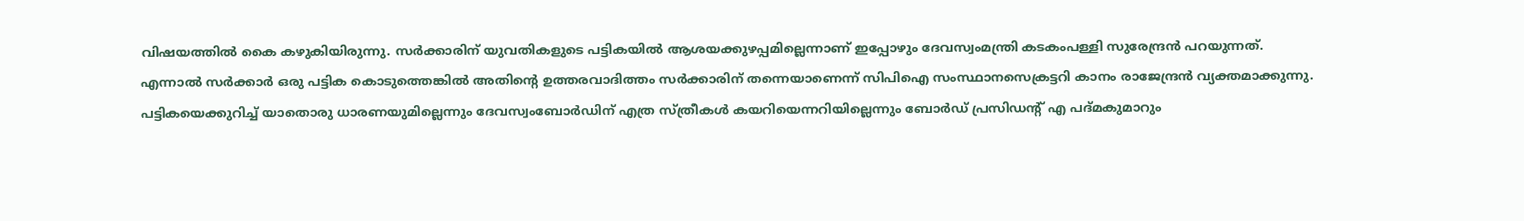വിഷയത്തില്‍ കൈ കഴുകിയിരുന്നു. സര്‍ക്കാരിന് യുവതികളുടെ പട്ടികയില്‍ ആശയക്കുഴപ്പമില്ലെന്നാണ് ഇപ്പോഴും ദേവസ്വംമന്ത്രി കടകംപള്ളി സുരേന്ദ്രന്‍ പറയുന്നത്. എന്നാല്‍ സര്‍ക്കാര്‍ ഒരു പട്ടിക കൊടുത്തെങ്കില്‍ അതിന്റെ ഉത്തരവാദിത്തം സര്‍ക്കാരിന് തന്നെയാണെന്ന് സിപിഐ സംസ്ഥാനസെക്രട്ടറി കാനം രാജേന്ദ്രന്‍ വ്യക്തമാക്കുന്നു. പട്ടികയെക്കുറിച്ച് യാതൊരു ധാരണയുമില്ലെന്നും ദേവസ്വംബോര്‍ഡിന് എത്ര സ്ത്രീകള്‍ കയറിയെന്നറിയില്ലെന്നും ബോര്‍ഡ് പ്രസിഡന്റ് എ പദ്മകുമാറും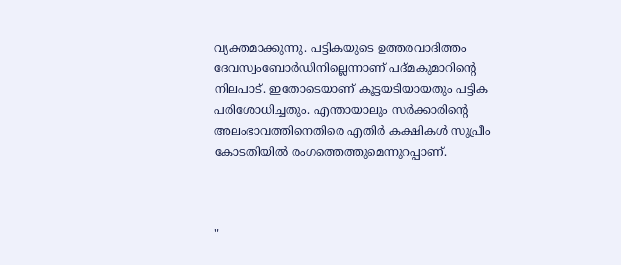വ്യക്തമാക്കുന്നു. പട്ടികയുടെ ഉത്തരവാദിത്തം ദേവസ്വംബോര്‍ഡിനില്ലെന്നാണ് പദ്മകുമാറിന്റെ നിലപാട്. ഇതോടെയാണ് കൂട്ടയടിയായതും പട്ടിക പരിശോധിച്ചതും. എന്തായാലും സര്‍ക്കാരിന്റെ അലംഭാവത്തിനെതിരെ എതിര്‍ കക്ഷികള്‍ സുപ്രീം കോടതിയില്‍ രംഗത്തെത്തുമെന്നുറപ്പാണ്.



"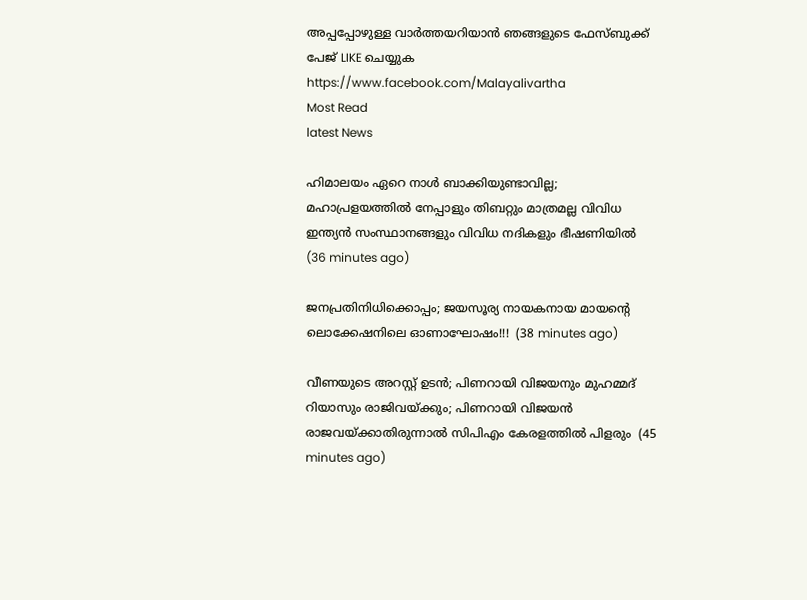അപ്പപ്പോഴുള്ള വാര്‍ത്തയറിയാന്‍ ഞങ്ങളുടെ ഫേസ്‌ബുക്ക്‌ പേജ് LIKE ചെയ്യുക
https://www.facebook.com/Malayalivartha
Most Read
latest News

ഹിമാലയം ഏറെ നാള്‍ ബാക്കിയുണ്ടാവില്ല; മഹാപ്രളയത്തില്‍ നേപ്പാളും തിബറ്റും മാത്രമല്ല വിവിധ ഇന്ത്യന്‍ സംസ്ഥാനങ്ങളും വിവിധ നദികളും ഭീഷണിയിൽ  (36 minutes ago)

ജനപ്രതിനിധിക്കൊപ്പം; ജയസൂര്യ നായകനായ മായൻ്റെ ലൊക്കേഷനിലെ ഓണാഘോഷം!!!  (38 minutes ago)

വീണയുടെ അറസ്റ്റ് ഉടൻ; പിണറായി വിജയനും മുഹമ്മദ് റിയാസും രാജിവയ്ക്കും; പിണറായി വിജയന്‍ രാജവയ്ക്കാതിരുന്നാല്‍ സിപിഎം കേരളത്തില്‍ പിളരും  (45 minutes ago)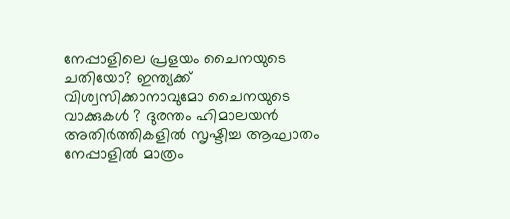നേപ്പാളിലെ പ്രളയം ചൈനയുടെ ചതിയോ? ഇന്ത്യക്ക് വിശ്വസിക്കാനാവുമോ ചൈനയുടെ വാക്കുകൾ ? ദുരന്തം ഹിമാലയൻ അതിർത്തികളിൽ സൃഷ്ടിച്ച ആഘാതം നേപ്പാളിൽ മാത്രം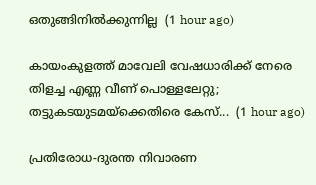ഒതുങ്ങിനിൽക്കുന്നില്ല  (1 hour ago)

കായംകുളത്ത് മാവേലി വേഷധാരിക്ക് നേരെ തിളച്ച എണ്ണ വീണ് പൊള്ളലേറ്റു; തട്ടുകടയുടമയ്‌ക്കെതിരെ കേസ്...  (1 hour ago)

പ്രതിരോധ-ദുരന്ത നിവാരണ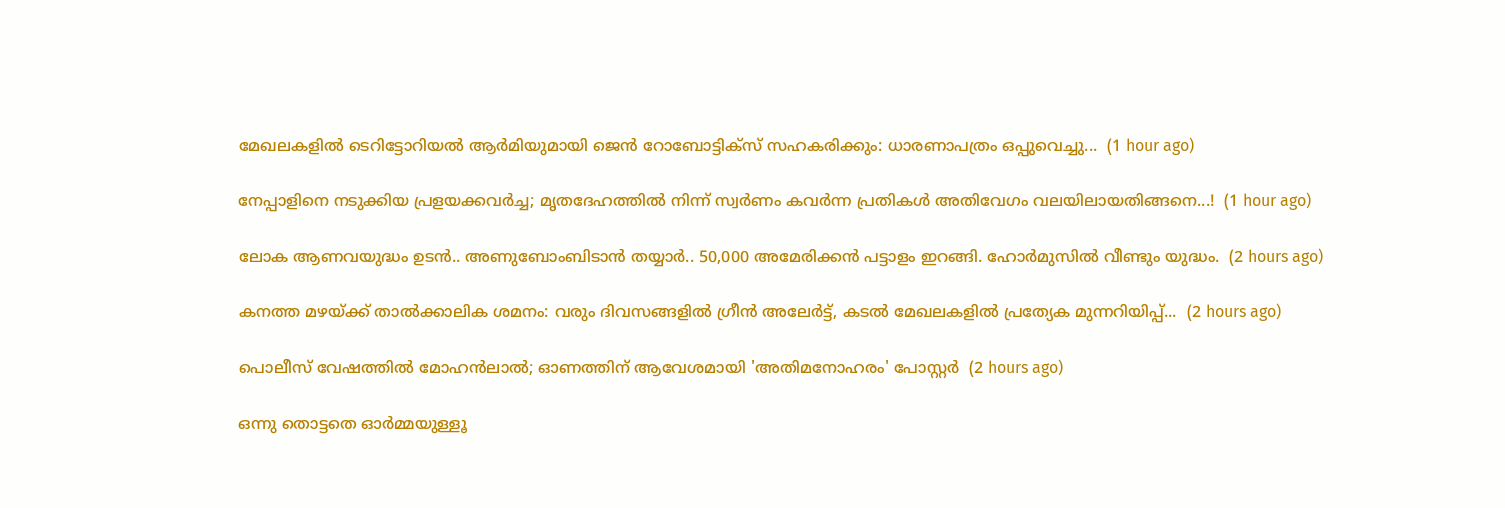മേഖലകളില്‍ ടെറിട്ടോറിയല്‍ ആര്‍മിയുമായി ജെന്‍ റോബോട്ടിക്സ് സഹകരിക്കും: ധാരണാപത്രം ഒപ്പുവെച്ചു...  (1 hour ago)

നേപ്പാളിനെ നടുക്കിയ പ്രളയക്കവർച്ച; മൃതദേഹത്തിൽ നിന്ന് സ്വർണം കവർന്ന പ്രതികൾ അതിവേഗം വലയിലായതിങ്ങനെ...!  (1 hour ago)

ലോക ആണവയുദ്ധം ഉടൻ.. അണുബോംബിടാൻ തയ്യാർ.. 50,000 അമേരിക്കൻ പട്ടാളം ഇറങ്ങി. ഹോർമുസിൽ വീണ്ടും യുദ്ധം.  (2 hours ago)

കനത്ത മഴയ്ക്ക് താൽക്കാലിക ശമനം: വരും ദിവസങ്ങളിൽ ഗ്രീൻ അലേർട്ട്, കടൽ മേഖലകളിൽ പ്രത്യേക മുന്നറിയിപ്പ്...  (2 hours ago)

പൊലീസ് വേഷത്തിൽ മോഹൻലാൽ; ഓണത്തിന് ആവേശമായി 'അതിമനോഹരം' പോസ്റ്റർ  (2 hours ago)

ഒന്നു തൊട്ടതെ ഓർമ്മയുള്ളൂ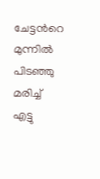ചേട്ടൻറെ മുന്നിൽ പിടഞ്ഞു മരിച്ച് എട്ടു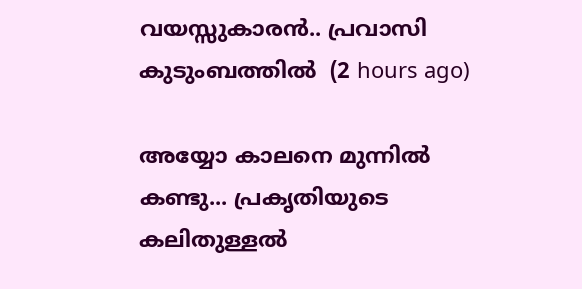വയസ്സുകാരൻ.. പ്രവാസി കുടുംബത്തിൽ  (2 hours ago)

അയ്യോ കാലനെ മുന്നിൽ കണ്ടു... പ്രകൃതിയുടെ കലിതുള്ളൽ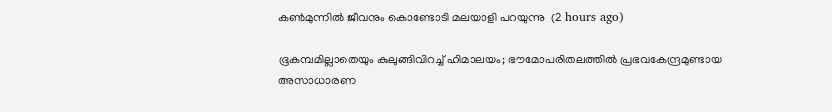കൺമുന്നിൽ ജീവനും കൊണ്ടോടി മലയാളി പറയുന്നു  (2 hours ago)

ഭൂകമ്പമില്ലാതെയും കുലുങ്ങിവിറച്ച് ഹിമാലയം; ഭൗമോപരിതലത്തിൽ പ്രഭവകേന്ദ്രമുണ്ടായ അസാധാരണ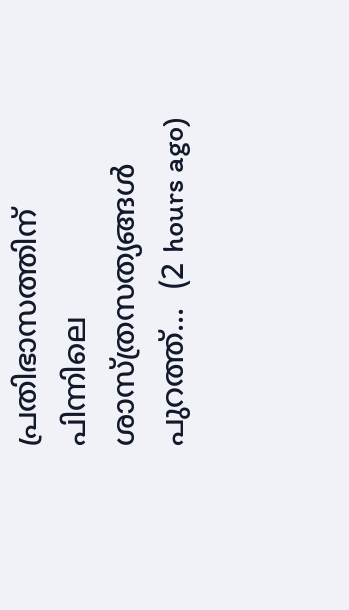പ്രതിഭാസത്തിന് പിന്നിലെ ശാസ്ത്രസത്യങ്ങൾ പുറത്ത്...  (2 hours ago)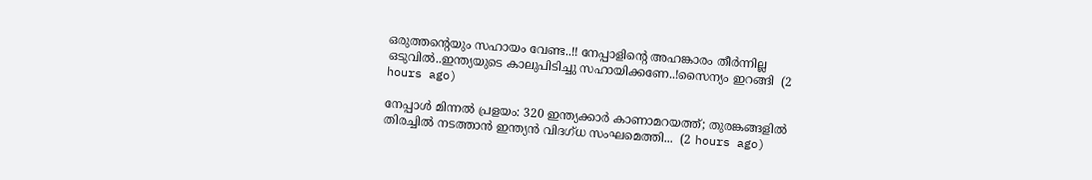ഒരുത്തന്റെയും സഹായം വേണ്ട..!! നേപ്പാളിന്റെ അഹങ്കാരം തീർന്നില്ല ഒടുവിൽ..ഇന്ത്യയുടെ കാലുപിടിച്ചു സഹായിക്കണേ..!സൈന്യം ഇറങ്ങി  (2 hours ago)

നേപ്പാൾ മിന്നൽ പ്രളയം: 320 ഇന്ത്യക്കാർ കാണാമറയത്ത്; തുരങ്കങ്ങളിൽ തിരച്ചിൽ നടത്താൻ ഇന്ത്യൻ വിദഗ്ധ സംഘമെത്തി...  (2 hours ago)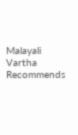Malayali Vartha Recommends